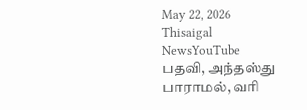May 22, 2026
Thisaigal NewsYouTube
பதவி, அந்தஸ்து பாராமல், வரி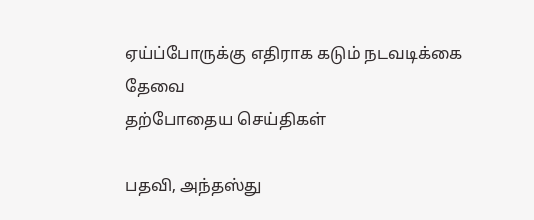ஏய்ப்போருக்கு எதிராக கடும் நடவடிக்கை தேவை
தற்போதைய செய்திகள்

பதவி, அந்தஸ்து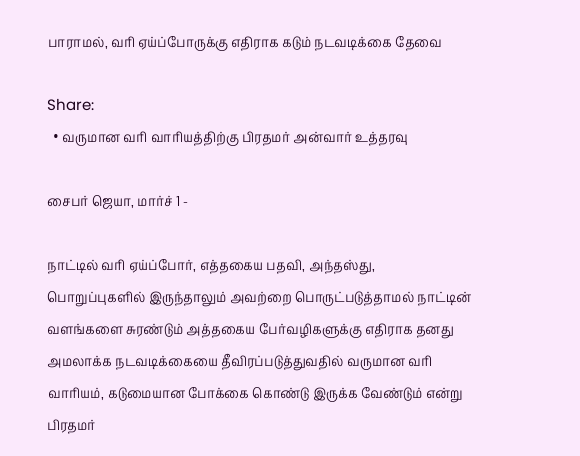பாராமல், வரி ஏய்ப்போருக்கு எதிராக கடும் நடவடிக்கை தேவை

Share:
  • வருமான வரி வாரியத்திற்கு பிரதமர் அன்வார் உத்தரவு

சைபர் ஜெயா, மார்ச் 1 -

நாட்டில் வரி ஏய்ப்போர், எத்தகைய பதவி, அந்தஸ்து, பொறுப்புகளில் இருந்தாலும் அவற்றை பொருட்படுத்தாமல் நாட்டின் வளங்களை சுரண்டும் அத்தகைய பேர்வழிகளுக்கு எதிராக தனது அமலாக்க நடவடிக்கையை தீவிரப்படுத்துவதில் வருமான வரி வாரியம், கடுமையான போக்கை கொண்டு இருக்க வேண்டும் என்று பிரதமர்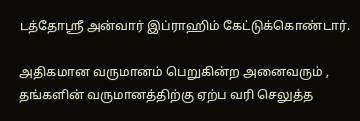டத்தோஸ்ரீ அன்வார் இப்ராஹிம் கேட்டுக்கொண்டார்.

அதிகமான வருமானம் பெறுகின்ற அனைவரும் , தங்களின் வருமானத்திற்கு ஏற்ப வரி செலுத்த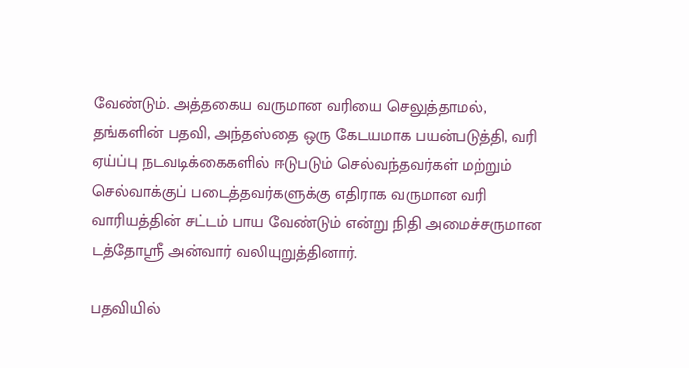வேண்டும். அத்தகைய வருமான வரியை செலுத்தாமல், தங்களின் பதவி, அந்தஸ்தை ஒரு கேடயமாக பயன்படுத்தி, வரி ஏய்ப்பு நடவடிக்கைகளில் ஈடுபடும் செல்வந்தவர்கள் மற்றும் செல்வாக்குப் படைத்தவர்களுக்கு எதிராக வருமான வரி வாரியத்தின் சட்டம் பாய வேண்டும் என்று நிதி அமைச்சருமான டத்தோஸ்ரீ அன்வார் வலியுறுத்தினார்.

பதவியில்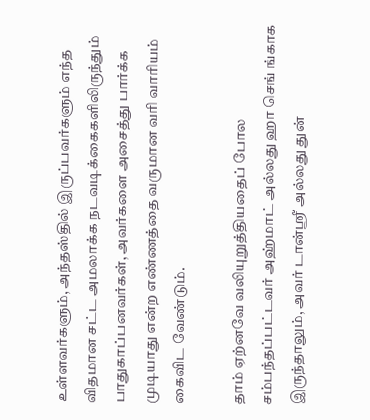உள்ளவர்களும், அந்தஸ்தில் இருப்பவர்களும் எந்த விதமான சட்ட அமலாக்க நடவடிக்கைகளிலிருந்தும் பாதுகாப்பனவர்கள், அவர்களை அசைத்து பார்க்க முடியாது என்ற எண்ணத்தை வருமான வரி வாரியம் கைவிட வேண்டும்.

தாம் ஏற்னவே வலியுறுத்தியதைப் போல சம்பந்தப்பட்டவர் அஹ்மாட் அல்லது ஹா செங் ங்காக இருந்தாலும், அவர் டான்ஸ்ரீ அல்லது துன்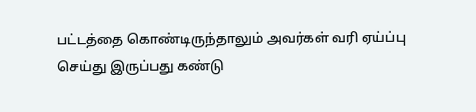பட்டத்தை கொண்டிருந்தாலும் அவர்கள் வரி ஏய்ப்பு செய்து இருப்பது கண்டு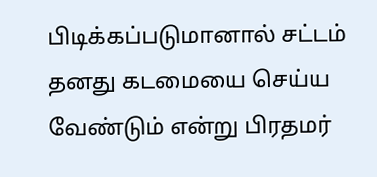பிடிக்கப்படுமானால் சட்டம் தனது கடமையை செய்ய வேண்டும் என்று பிரதமர்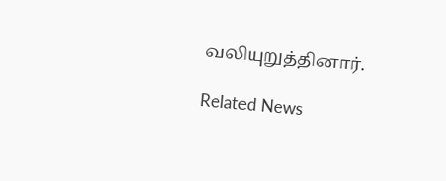வலியுறுத்தினார்.

Related News